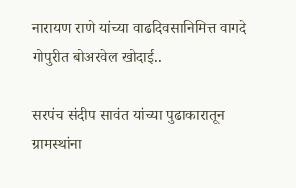नारायण राणे यांच्या वाढदिवसानिमित्त वागदे गोपुरीत बोअरवेल खोदाई..

सरपंच संदीप सावंत यांच्या पुढाकारातून ग्रामस्थांना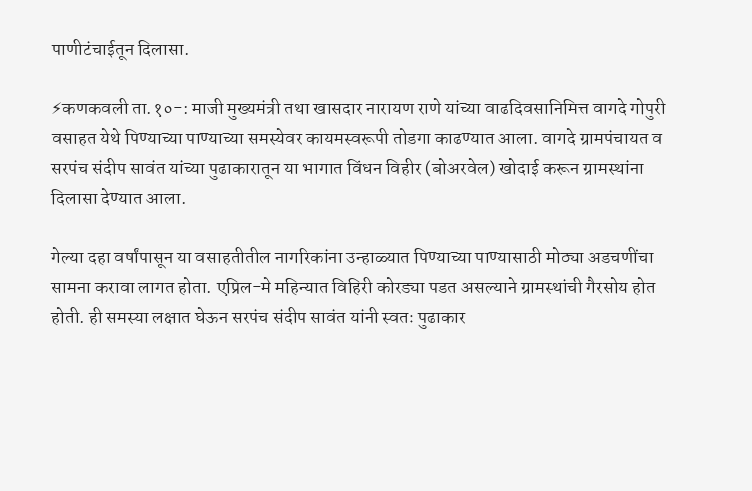पाणीटंचाईतून दिलासा.

⚡कणकवली ता.१०-: माजी मुख्यमंत्री तथा खासदार नारायण राणे यांच्या वाढदिवसानिमित्त वागदे गोपुरी वसाहत येथे पिण्याच्या पाण्याच्या समस्येवर कायमस्वरूपी तोडगा काढण्यात आला. वागदे ग्रामपंचायत व सरपंच संदीप सावंत यांच्या पुढाकारातून या भागात विंधन विहीर (बोअरवेल) खोदाई करून ग्रामस्थांना दिलासा देण्यात आला.

गेल्या दहा वर्षांपासून या वसाहतीतील नागरिकांना उन्हाळ्यात पिण्याच्या पाण्यासाठी मोठ्या अडचणींचा सामना करावा लागत होता. एप्रिल-मे महिन्यात विहिरी कोरड्या पडत असल्याने ग्रामस्थांची गैरसोय होत होती. ही समस्या लक्षात घेऊन सरपंच संदीप सावंत यांनी स्वतः पुढाकार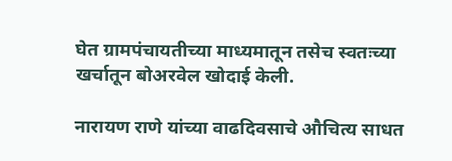घेत ग्रामपंचायतीच्या माध्यमातून तसेच स्वतःच्या खर्चातून बोअरवेल खोदाई केली.

नारायण राणे यांच्या वाढदिवसाचे औचित्य साधत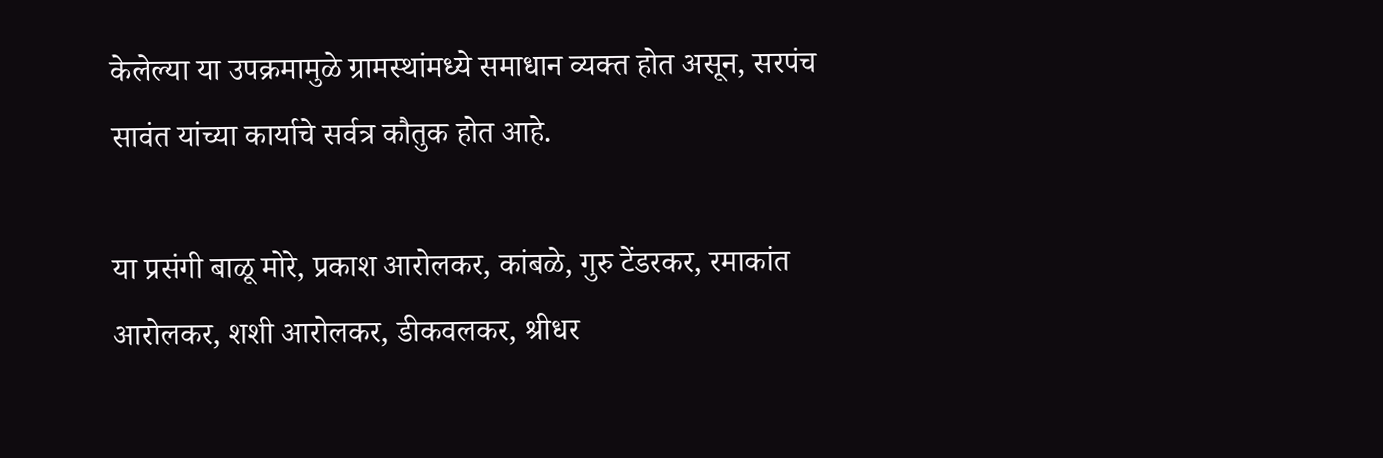केलेल्या या उपक्रमामुळे ग्रामस्थांमध्ये समाधान व्यक्त होत असून, सरपंच सावंत यांच्या कार्याचे सर्वत्र कौतुक होत आहे.

या प्रसंगी बाळू मोरे, प्रकाश आरोलकर, कांबळे, गुरु टेंडरकर, रमाकांत आरोलकर, शशी आरोलकर, डीकवलकर, श्रीधर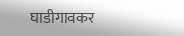घाडीगावकर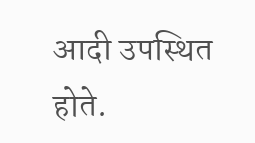आदी उपस्थित होते.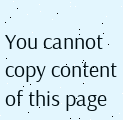You cannot copy content of this page